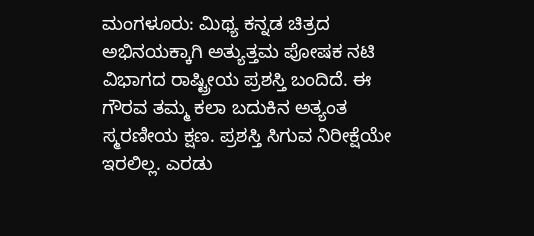ಮಂಗಳೂರು: ಮಿಥ್ಯ ಕನ್ನಡ ಚಿತ್ರದ ಅಭಿನಯಕ್ಕಾಗಿ ಅತ್ಯುತ್ತಮ ಪೋಷಕ ನಟಿ ವಿಭಾಗದ ರಾಷ್ಟ್ರೀಯ ಪ್ರಶಸ್ತಿ ಬಂದಿದೆ. ಈ ಗೌರವ ತಮ್ಮ ಕಲಾ ಬದುಕಿನ ಅತ್ಯಂತ ಸ್ಮರಣೀಯ ಕ್ಷಣ. ಪ್ರಶಸ್ತಿ ಸಿಗುವ ನಿರೀಕ್ಷೆಯೇ ಇರಲಿಲ್ಲ. ಎರಡು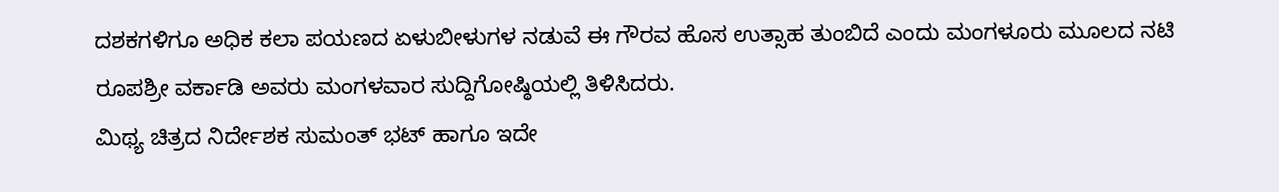ದಶಕಗಳಿಗೂ ಅಧಿಕ ಕಲಾ ಪಯಣದ ಏಳುಬೀಳುಗಳ ನಡುವೆ ಈ ಗೌರವ ಹೊಸ ಉತ್ಸಾಹ ತುಂಬಿದೆ ಎಂದು ಮಂಗಳೂರು ಮೂಲದ ನಟಿ ರೂಪಶ್ರೀ ವರ್ಕಾಡಿ ಅವರು ಮಂಗಳವಾರ ಸುದ್ದಿಗೋಷ್ಠಿಯಲ್ಲಿ ತಿಳಿಸಿದರು.
ಮಿಥ್ಯ ಚಿತ್ರದ ನಿರ್ದೇಶಕ ಸುಮಂತ್ ಭಟ್ ಹಾಗೂ ಇದೇ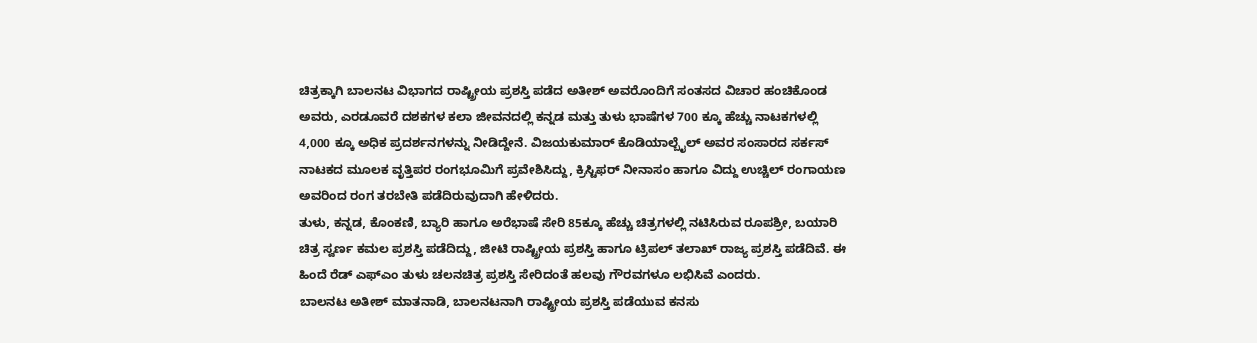ಚಿತ್ರಕ್ಕಾಗಿ ಬಾಲನಟ ವಿಭಾಗದ ರಾಷ್ಟ್ರೀಯ ಪ್ರಶಸ್ತಿ ಪಡೆದ ಅತೀಶ್ ಅವರೊಂದಿಗೆ ಸಂತಸದ ವಿಚಾರ ಹಂಚಿಕೊಂಡ ಅವರು, ಎರಡೂವರೆ ದಶಕಗಳ ಕಲಾ ಜೀವನದಲ್ಲಿ ಕನ್ನಡ ಮತ್ತು ತುಳು ಭಾಷೆಗಳ 700 ಕ್ಕೂ ಹೆಚ್ಚು ನಾಟಕಗಳಲ್ಲಿ 4,000 ಕ್ಕೂ ಅಧಿಕ ಪ್ರದರ್ಶನಗಳನ್ನು ನೀಡಿದ್ದೇನೆ. ವಿಜಯಕುಮಾರ್ ಕೊಡಿಯಾಲ್ಬೈಲ್ ಅವರ ಸಂಸಾರದ ಸರ್ಕಸ್ ನಾಟಕದ ಮೂಲಕ ವೃತ್ತಿಪರ ರಂಗಭೂಮಿಗೆ ಪ್ರವೇಶಿಸಿದ್ದು, ಕ್ರಿಸ್ಟಿಫರ್ ನೀನಾಸಂ ಹಾಗೂ ವಿದ್ದು ಉಚ್ಚಿಲ್ ರಂಗಾಯಣ ಅವರಿಂದ ರಂಗ ತರಬೇತಿ ಪಡೆದಿರುವುದಾಗಿ ಹೇಳಿದರು.
ತುಳು, ಕನ್ನಡ, ಕೊಂಕಣಿ, ಬ್ಯಾರಿ ಹಾಗೂ ಅರೆಭಾಷೆ ಸೇರಿ 85ಕ್ಕೂ ಹೆಚ್ಚು ಚಿತ್ರಗಳಲ್ಲಿ ನಟಿಸಿರುವ ರೂಪಶ್ರೀ, ಬಯಾರಿ ಚಿತ್ರ ಸ್ವರ್ಣ ಕಮಲ ಪ್ರಶಸ್ತಿ ಪಡೆದಿದ್ದು, ಜೀಟಿ ರಾಷ್ಟ್ರೀಯ ಪ್ರಶಸ್ತಿ ಹಾಗೂ ಟ್ರಿಪಲ್ ತಲಾಖ್ ರಾಜ್ಯ ಪ್ರಶಸ್ತಿ ಪಡೆದಿವೆ. ಈ ಹಿಂದೆ ರೆಡ್ ಎಫ್ಎಂ ತುಳು ಚಲನಚಿತ್ರ ಪ್ರಶಸ್ತಿ ಸೇರಿದಂತೆ ಹಲವು ಗೌರವಗಳೂ ಲಭಿಸಿವೆ ಎಂದರು.
ಬಾಲನಟ ಅತೀಶ್ ಮಾತನಾಡಿ, ಬಾಲನಟನಾಗಿ ರಾಷ್ಟ್ರೀಯ ಪ್ರಶಸ್ತಿ ಪಡೆಯುವ ಕನಸು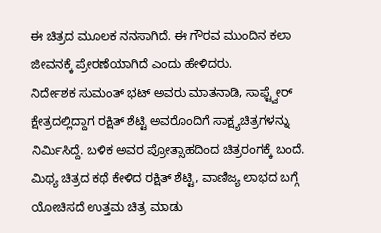ಈ ಚಿತ್ರದ ಮೂಲಕ ನನಸಾಗಿದೆ. ಈ ಗೌರವ ಮುಂದಿನ ಕಲಾ ಜೀವನಕ್ಕೆ ಪ್ರೇರಣೆಯಾಗಿದೆ ಎಂದು ಹೇಳಿದರು.
ನಿರ್ದೇಶಕ ಸುಮಂತ್ ಭಟ್ ಅವರು ಮಾತನಾಡಿ, ಸಾಫ್ಟ್ವೇರ್ ಕ್ಷೇತ್ರದಲ್ಲಿದ್ದಾಗ ರಕ್ಷಿತ್ ಶೆಟ್ಟಿ ಅವರೊಂದಿಗೆ ಸಾಕ್ಷ್ಯಚಿತ್ರಗಳನ್ನು ನಿರ್ಮಿಸಿದ್ದೆ. ಬಳಿಕ ಅವರ ಪ್ರೋತ್ಸಾಹದಿಂದ ಚಿತ್ರರಂಗಕ್ಕೆ ಬಂದೆ. ಮಿಥ್ಯ ಚಿತ್ರದ ಕಥೆ ಕೇಳಿದ ರಕ್ಷಿತ್ ಶೆಟ್ಟಿ, ವಾಣಿಜ್ಯ ಲಾಭದ ಬಗ್ಗೆ ಯೋಚಿಸದೆ ಉತ್ತಮ ಚಿತ್ರ ಮಾಡು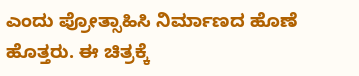ಎಂದು ಪ್ರೋತ್ಸಾಹಿಸಿ ನಿರ್ಮಾಣದ ಹೊಣೆ ಹೊತ್ತರು. ಈ ಚಿತ್ರಕ್ಕೆ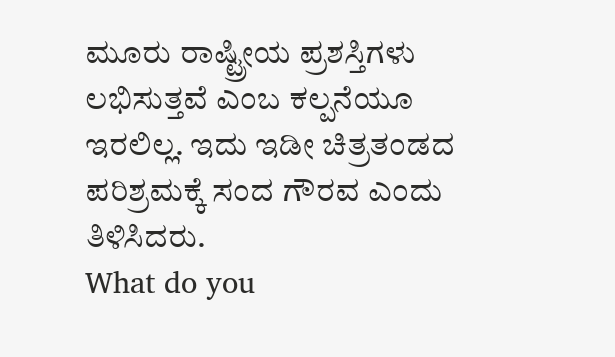ಮೂರು ರಾಷ್ಟ್ರೀಯ ಪ್ರಶಸ್ತಿಗಳು ಲಭಿಸುತ್ತವೆ ಎಂಬ ಕಲ್ಪನೆಯೂ ಇರಲಿಲ್ಲ. ಇದು ಇಡೀ ಚಿತ್ರತಂಡದ ಪರಿಶ್ರಮಕ್ಕೆ ಸಂದ ಗೌರವ ಎಂದು ತಿಳಿಸಿದರು.
What do you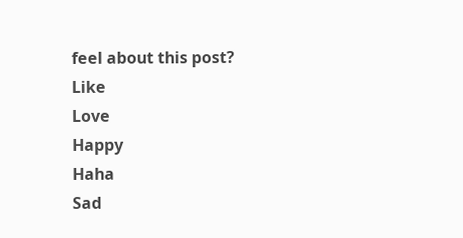feel about this post?
Like
Love
Happy
Haha
Sad